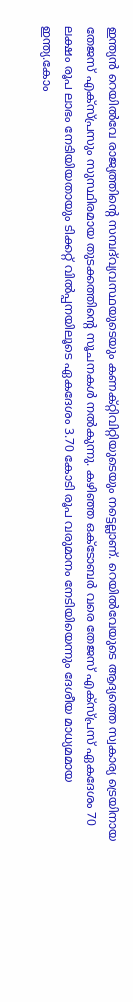ഇന്ത്യൻ റെയിൽവേ രാജ്യത്തിന്റെ സമ്പദ്‌വ്യവസ്ഥയുടെയും കണക്റ്റിവിറ്റിയുടെയും നട്ടെല്ലാണ്. റെയിൽവേയുടെ ആദ്യത്തെ സ്വകാര്യ ട്രെയിനായ തേജസ് എക്സ്പ്രസും സുസ്ഥിരമായ തുടക്കത്തിന്റെ സൂചനകൾ നൽകുന്നു. കഴിഞ്ഞ ഒക്ടോബർ വരെ തേജസ് എക്സ്പ്രസ് ഏകദേശം 70 ലക്ഷം രൂപ ലാഭം നേടിയിയതായും ടിക്കറ്റ് വിൽപ്പനയിലൂടെ ഏകദേശം 3.70 കോടി രൂപ വരുമാനം നേടിയിയെന്നും ദേശീയ മാധ്യമമായ ഇന്ത്യ.കോം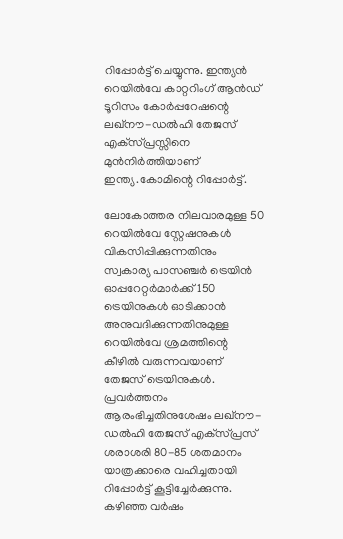റിപ്പോർട്ട് ചെയ്യുന്നു. ഇന്ത്യൻ റെയിൽവേ കാറ്ററിംഗ് ആൻഡ് ടൂറിസം കോർപ്പറേഷന്റെ ലഖ്‌നൗ-ഡൽഹി തേജസ് എക്‌സ്പ്രസ്സിനെ മുൻനിർത്തിയാണ് ഇന്ത്യ.കോമിന്റെ റിപ്പോർട്ട്.

ലോകോത്തര നിലവാരമുള്ള 50 റെയിൽവേ സ്റ്റേഷനുകൾ വികസിപ്പിക്കുന്നതിനും സ്വകാര്യ പാസഞ്ചർ ട്രെയിൻ ഓപ്പറേറ്റർമാർക്ക് 150 ട്രെയിനുകൾ ഓടിക്കാൻ അനുവദിക്കുന്നതിനുമുള്ള റെയിൽവേ ശ്രമത്തിന്റെ കീഴിൽ വരുന്നവയാണ് തേജസ് ട്രെയിനുകൾ. പ്രവർത്തനം ആരംഭിച്ചതിനുശേഷം ലഖ്‌നൗ-ഡൽഹി തേജസ് എക്‌സ്പ്രസ് ശരാശരി 80-85 ശതമാനം യാത്രക്കാരെ വഹിച്ചതായി റിപ്പോർട്ട് കൂട്ടിച്ചേർക്കുന്നു. കഴിഞ്ഞ വർഷം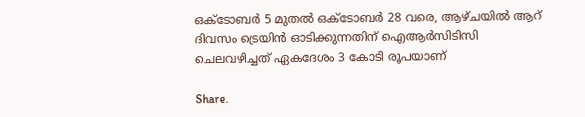ഒക്ടോബർ 5 മുതൽ ഒക്ടോബർ 28 വരെ, ആഴ്ചയിൽ ആറ് ദിവസം ട്രെയിൻ ഓടിക്കുന്നതിന് ഐആർസിടിസി ചെലവഴിച്ചത് ഏകദേശം 3 കോടി രൂപയാണ്

Share.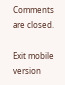Comments are closed.

Exit mobile version